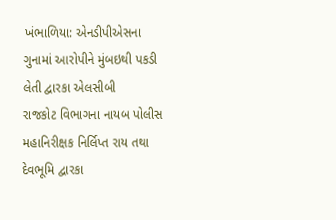ખંભાળિયા: એનડીપીએસના ગુનામાં આરોપીને મુંબઇથી પકડી લેતી દ્વારકા એલસીબી
રાજકોટ વિભાગના નાયબ પોલીસ મહાનિરીક્ષક નિર્લિપ્ત રાય તથા દેવભૂમિ દ્વારકા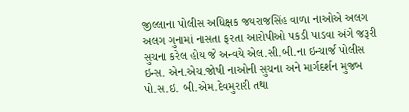જીલ્લાના પોલીસ અધિક્ષક જયરાજસિંહ વાળા નાઓએ અલગ અલગ ગુનામાં નાસતા ફરતા આરોપીઓ પકડી પાડવા અંગે જરૂરી સુચના કરેલ હોય જે અન્વયે એલ.સી.બી.ના ઇન્ચાર્જ પોલીસ ઇન્સ. એન.એચ.જોષી નાઓની સુચના અને માર્ગદર્શન મુજબ પો.સ.ઇ. બી.એમ.દેવમુરારી તથા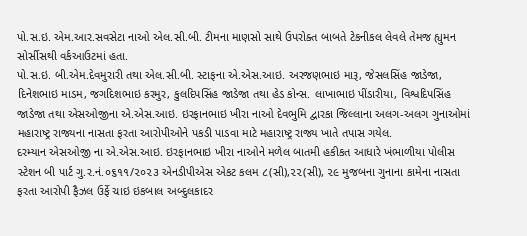પો.સ.ઇ. એમ.આર.સવસેટા નાઓ એલ.સી.બી. ટીમના માણસો સાથે ઉપરોક્ત બાબતે ટેકનીકલ લેવલે તેમજ હ્યુમન સોર્સીસથી વર્કઆઉટમાં હતા.
પો.સ.ઇ. બી.એમ.દેવમુરારી તથા એલ.સી.બી. સ્ટાફના એ.એસ.આઇ. અરજણભાઇ મારૂ, જેસલસિંહ જાડેજા, દિનેશભાઇ માડમ, જગદિશભાઇ કરમુર, કુલદિપસિંહ જાડેજા તથા હેડ કોન્સ. લાખાભાઇ પીંડારીયા, વિશ્વદિપસિંહ જાડેજા તથા એસઓજીના એ.એસ.આઇ. ઇરફાનભાઇ ખીરા નાઓ દેવભુમિ દ્વારકા જિલ્લાના અલગ-અલગ ગુનાઓમાં મહારાષ્ટ્ર રાજ્યના નાસતા ફરતા આરોપીઓને પકડી પાડવા માટે મહારાષ્ટ્ર રાજ્ય ખાતે તપાસ ગયેલ.
દરમ્યાન એસઓજી ના એ.એસ.આઇ. ઇરફાનભાઇ ખીરા નાઓને મળેલ બાતમી હકીકત આધારે ખંભાળીયા પોલીસ સ્ટેશન બી પાર્ટ ગુ.ર.નં.૦૬૧૧/૨૦૨૩ એનડીપીએસ એકટ કલમ ૮(સી),૨૨(સી), ૨૯ મુજબના ગુનાના કામેના નાસતા ફરતા આરોપી ફૈઝલ ઉર્ફે ચાઇ ઇકબાલ અબ્દુલકાદર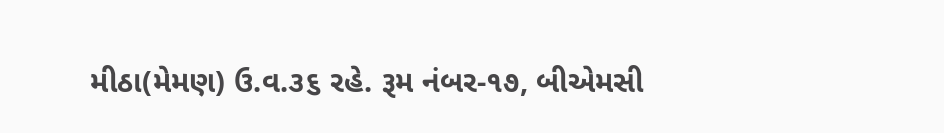મીઠા(મેમણ) ઉ.વ.૩૬ રહે. રૂમ નંબર-૧૭, બીએમસી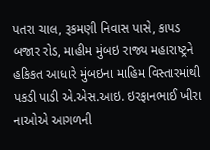પતરા ચાલ, રૂકમણી નિવાસ પાસે, કાપડ બજાર રોડ, માહીમ મુંબઇ રાજ્ય મહારાષ્ટ્રને હકિકત આધારે મુંબઇના માહિમ વિસ્તારમાંથી પકડી પાડી એ.એસ.આઇ. ઇરફાનભાઈ ખીરા નાઓએ આગળની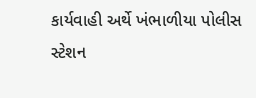કાર્યવાહી અર્થે ખંભાળીયા પોલીસ સ્ટેશન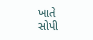ખાતે સોપી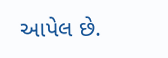આપેલ છે.